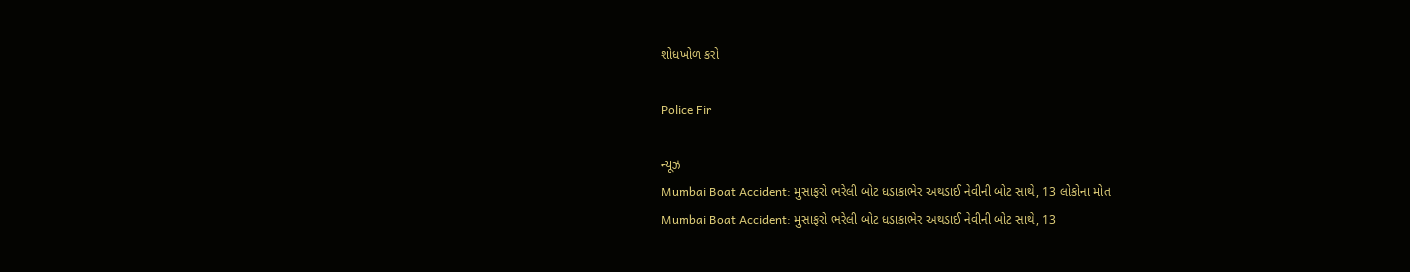શોધખોળ કરો

Police Fir

ન્યૂઝ
Mumbai Boat Accident: મુસાફરો ભરેલી બોટ ધડાકાભેર અથડાઈ નેવીની બોટ સાથે, 13 લોકોના મોત
Mumbai Boat Accident: મુસાફરો ભરેલી બોટ ધડાકાભેર અથડાઈ નેવીની બોટ સાથે, 13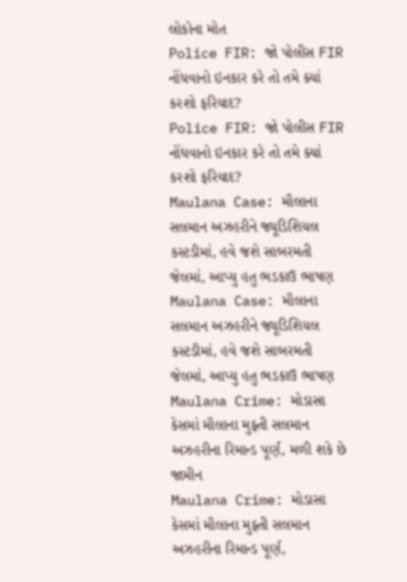લોકોના મોત
Police FIR: જો પોલીસ FIR નોંધવાનો ઇનકાર કરે તો તમે ક્યાં કરશો ફરિયાદ?
Police FIR: જો પોલીસ FIR નોંધવાનો ઇનકાર કરે તો તમે ક્યાં કરશો ફરિયાદ?
Maulana Case: મૌલાના સલમાન અઝહરીને જ્યૂડિશિયલ કસ્ટડીમાં, હવે જશે સાબરમતી જેલમાં, આપ્યુ હતુ ભડકાઉ ભાષણ
Maulana Case: મૌલાના સલમાન અઝહરીને જ્યૂડિશિયલ કસ્ટડીમાં, હવે જશે સાબરમતી જેલમાં, આપ્યુ હતુ ભડકાઉ ભાષણ
Maulana Crime: મોડાસા કેસમાં મૌલાના મુફ્તી સલમાન અઝહરીના રિમાન્ડ પૂર્ણ, મળી શકે છે જામીન
Maulana Crime: મોડાસા કેસમાં મૌલાના મુફ્તી સલમાન અઝહરીના રિમાન્ડ પૂર્ણ,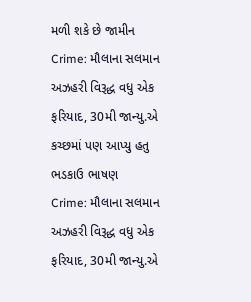મળી શકે છે જામીન
Crime: મૌલાના સલમાન અઝહરી વિરૂદ્ધ વધુ એક ફરિયાદ, 30મી જાન્યુ.એ કચ્છમાં પણ આપ્યુ હતુ ભડકાઉ ભાષણ
Crime: મૌલાના સલમાન અઝહરી વિરૂદ્ધ વધુ એક ફરિયાદ, 30મી જાન્યુ.એ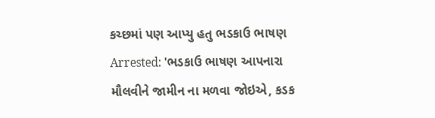કચ્છમાં પણ આપ્યુ હતુ ભડકાઉ ભાષણ
Arrested: 'ભડકાઉ ભાષણ આપનારા મૌલવીને જામીન ના મળવા જોઇએ, કડક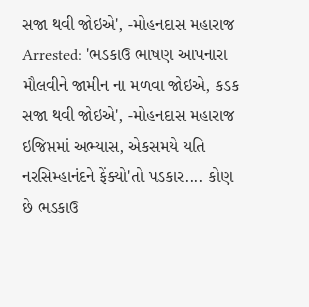સજા થવી જોઇએ', -મોહનદાસ મહારાજ
Arrested: 'ભડકાઉ ભાષણ આપનારા મૌલવીને જામીન ના મળવા જોઇએ, કડક સજા થવી જોઇએ', -મોહનદાસ મહારાજ
ઇજિપ્તમાં અભ્યાસ, એકસમયે યતિ નરસિમ્હાનંદને ફેંક્યો'તો પડકાર.... કોણ છે ભડકાઉ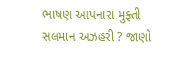ભાષણ આપનારા મુફ્તી સલમાન અઝહરી ? જાણો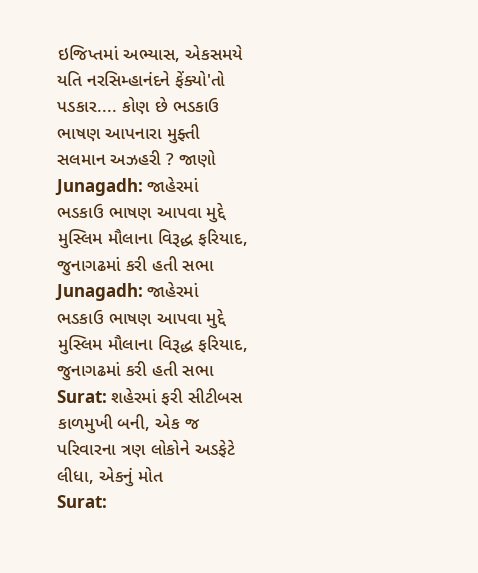ઇજિપ્તમાં અભ્યાસ, એકસમયે યતિ નરસિમ્હાનંદને ફેંક્યો'તો પડકાર.... કોણ છે ભડકાઉ ભાષણ આપનારા મુફ્તી સલમાન અઝહરી ? જાણો
Junagadh: જાહેરમાં ભડકાઉ ભાષણ આપવા મુદ્દે મુસ્લિમ મૌલાના વિરૂદ્ધ ફરિયાદ, જુનાગઢમાં કરી હતી સભા
Junagadh: જાહેરમાં ભડકાઉ ભાષણ આપવા મુદ્દે મુસ્લિમ મૌલાના વિરૂદ્ધ ફરિયાદ, જુનાગઢમાં કરી હતી સભા
Surat: શહેરમાં ફરી સીટીબસ કાળમુખી બની, એક જ પરિવારના ત્રણ લોકોને અડફેટે લીધા, એકનું મોત
Surat: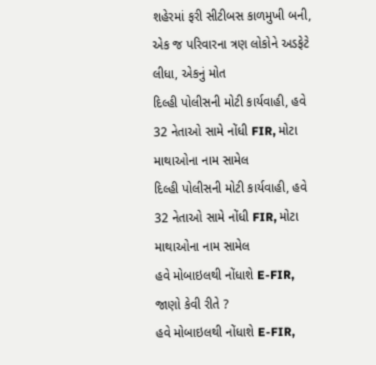શહેરમાં ફરી સીટીબસ કાળમુખી બની, એક જ પરિવારના ત્રણ લોકોને અડફેટે લીધા, એકનું મોત
દિલ્હી પોલીસની મોટી કાર્યવાહી, હવે 32 નેતાઓ સામે નોંધી FIR, મોટા માથાઓના નામ સામેલ
દિલ્હી પોલીસની મોટી કાર્યવાહી, હવે 32 નેતાઓ સામે નોંધી FIR, મોટા માથાઓના નામ સામેલ
હવે મોબાઇલથી નોંધાશે E-FIR, જાણો કેવી રીતે ?
હવે મોબાઇલથી નોંધાશે E-FIR,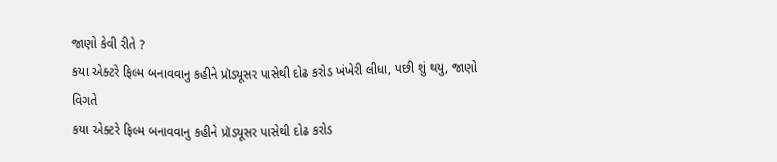જાણો કેવી રીતે ?
કયા એક્ટરે ફિલ્મ બનાવવાનુ કહીને પ્રૉડ્યૂસર પાસેથી દોઢ કરોડ ખંખેરી લીધા, પછી શું થયુ, જાણો વિગતે
કયા એક્ટરે ફિલ્મ બનાવવાનુ કહીને પ્રૉડ્યૂસર પાસેથી દોઢ કરોડ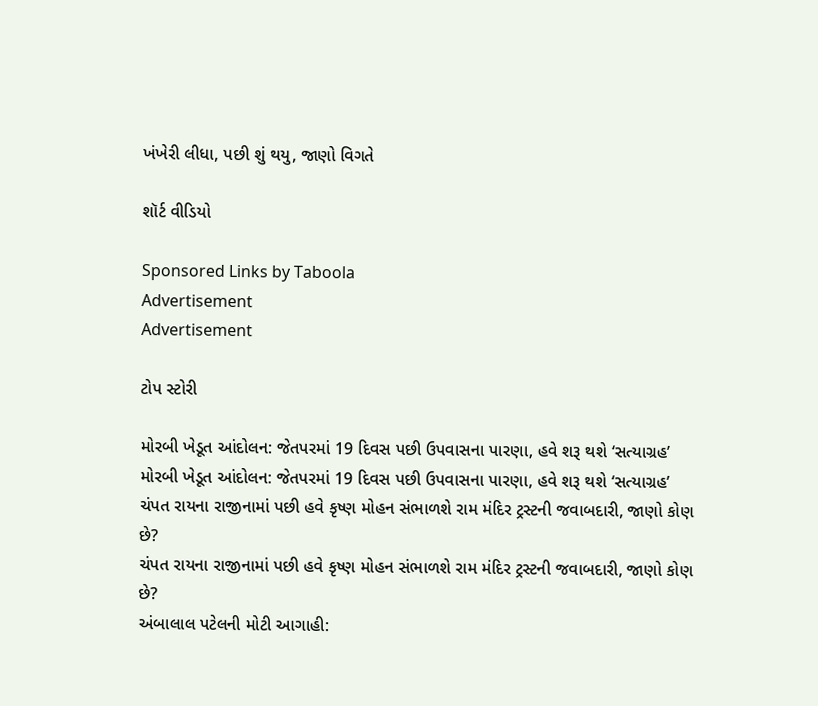ખંખેરી લીધા, પછી શું થયુ, જાણો વિગતે

શૉર્ટ વીડિયો

Sponsored Links by Taboola
Advertisement
Advertisement

ટોપ સ્ટોરી

મોરબી ખેડૂત આંદોલન: જેતપરમાં 19 દિવસ પછી ઉપવાસના પારણા, હવે શરૂ થશે ‘સત્યાગ્રહ’
મોરબી ખેડૂત આંદોલન: જેતપરમાં 19 દિવસ પછી ઉપવાસના પારણા, હવે શરૂ થશે ‘સત્યાગ્રહ’
ચંપત રાયના રાજીનામાં પછી હવે કૃષ્ણ મોહન સંભાળશે રામ મંદિર ટ્રસ્ટની જવાબદારી, જાણો કોણ છે?
ચંપત રાયના રાજીનામાં પછી હવે કૃષ્ણ મોહન સંભાળશે રામ મંદિર ટ્રસ્ટની જવાબદારી, જાણો કોણ છે?
અંબાલાલ પટેલની મોટી આગાહી: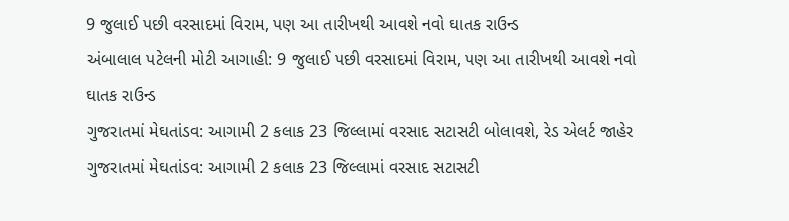9 જુલાઈ પછી વરસાદમાં વિરામ, પણ આ તારીખથી આવશે નવો ઘાતક રાઉન્ડ
અંબાલાલ પટેલની મોટી આગાહી: 9 જુલાઈ પછી વરસાદમાં વિરામ, પણ આ તારીખથી આવશે નવો ઘાતક રાઉન્ડ
ગુજરાતમાં મેઘતાંડવ: આગામી 2 કલાક 23 જિલ્લામાં વરસાદ સટાસટી બોલાવશે, રેડ એલર્ટ જાહેર
ગુજરાતમાં મેઘતાંડવ: આગામી 2 કલાક 23 જિલ્લામાં વરસાદ સટાસટી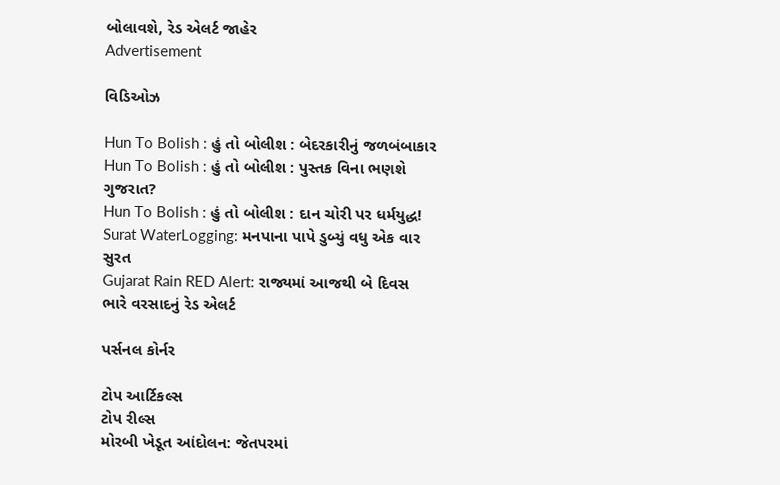બોલાવશે, રેડ એલર્ટ જાહેર
Advertisement

વિડિઓઝ

Hun To Bolish : હું તો બોલીશ : બેદરકારીનું જળબંબાકાર
Hun To Bolish : હું તો બોલીશ : પુસ્તક વિના ભણશે ગુજરાત?
Hun To Bolish : હું તો બોલીશ : દાન ચોરી પર ધર્મયુદ્ધ!
Surat WaterLogging: મનપાના પાપે ડુબ્યું વધુ એક વાર સુરત
Gujarat Rain RED Alert: રાજ્યમાં આજથી બે દિવસ ભારે વરસાદનું રેડ એલર્ટ

પર્સનલ કોર્નર

ટોપ આર્ટિકલ્સ
ટોપ રીલ્સ
મોરબી ખેડૂત આંદોલન: જેતપરમાં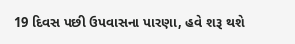19 દિવસ પછી ઉપવાસના પારણા, હવે શરૂ થશે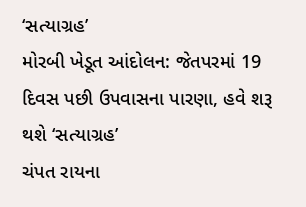‘સત્યાગ્રહ’
મોરબી ખેડૂત આંદોલન: જેતપરમાં 19 દિવસ પછી ઉપવાસના પારણા, હવે શરૂ થશે ‘સત્યાગ્રહ’
ચંપત રાયના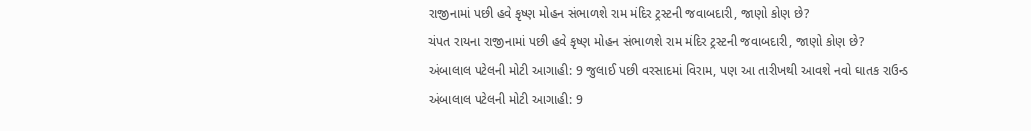રાજીનામાં પછી હવે કૃષ્ણ મોહન સંભાળશે રામ મંદિર ટ્રસ્ટની જવાબદારી, જાણો કોણ છે?
ચંપત રાયના રાજીનામાં પછી હવે કૃષ્ણ મોહન સંભાળશે રામ મંદિર ટ્રસ્ટની જવાબદારી, જાણો કોણ છે?
અંબાલાલ પટેલની મોટી આગાહી: 9 જુલાઈ પછી વરસાદમાં વિરામ, પણ આ તારીખથી આવશે નવો ઘાતક રાઉન્ડ
અંબાલાલ પટેલની મોટી આગાહી: 9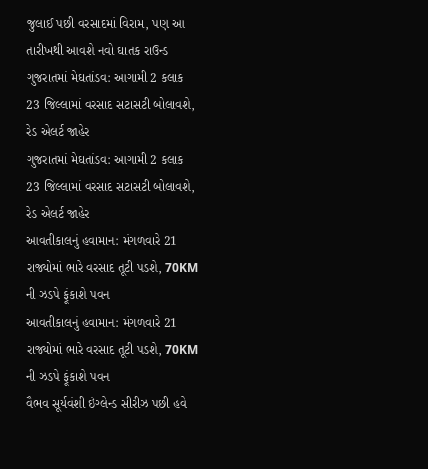જુલાઈ પછી વરસાદમાં વિરામ, પણ આ તારીખથી આવશે નવો ઘાતક રાઉન્ડ
ગુજરાતમાં મેઘતાંડવ: આગામી 2 કલાક 23 જિલ્લામાં વરસાદ સટાસટી બોલાવશે, રેડ એલર્ટ જાહેર
ગુજરાતમાં મેઘતાંડવ: આગામી 2 કલાક 23 જિલ્લામાં વરસાદ સટાસટી બોલાવશે, રેડ એલર્ટ જાહેર
આવતીકાલનું હવામાન: મંગળવારે 21 રાજ્યોમાં ભારે વરસાદ તૂટી પડશે, 70KM ની ઝડપે ફૂંકાશે પવન
આવતીકાલનું હવામાન: મંગળવારે 21 રાજ્યોમાં ભારે વરસાદ તૂટી પડશે, 70KM ની ઝડપે ફૂંકાશે પવન
વૈભવ સૂર્યવંશી ઇંગ્લેન્ડ સીરીઝ પછી હવે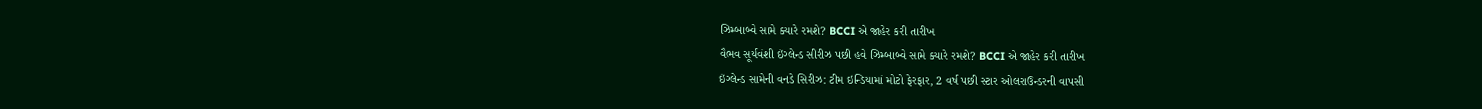ઝિમ્બાબ્વે સામે ક્યારે રમશે? BCCI એ જાહેર કરી તારીખ
વૈભવ સૂર્યવંશી ઇંગ્લેન્ડ સીરીઝ પછી હવે ઝિમ્બાબ્વે સામે ક્યારે રમશે? BCCI એ જાહેર કરી તારીખ
ઇંગ્લેન્ડ સામેની વનડે સિરીઝ: ટીમ ઇન્ડિયામાં મોટો ફેરફાર, 2 વર્ષ પછી સ્ટાર ઓલરાઉન્ડરની વાપસી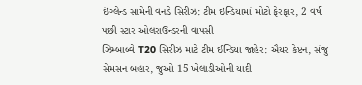ઇંગ્લેન્ડ સામેની વનડે સિરીઝ: ટીમ ઇન્ડિયામાં મોટો ફેરફાર, 2 વર્ષ પછી સ્ટાર ઓલરાઉન્ડરની વાપસી
ઝિમ્બાબ્વે T20 સિરીઝ માટે ટીમ ઈન્ડિયા જાહેર: ઐયર કેપ્ટન, સંજુ સેમસન બહાર, જુઓ 15 ખેલાડીઓની યાદી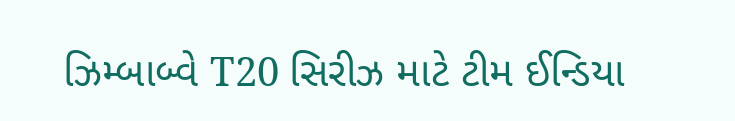ઝિમ્બાબ્વે T20 સિરીઝ માટે ટીમ ઈન્ડિયા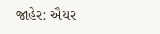જાહેર: ઐયર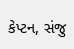કેપ્ટન, સંજુ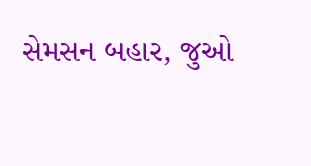સેમસન બહાર, જુઓ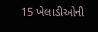15 ખેલાડીઓની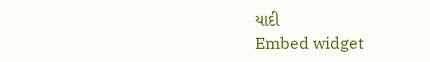યાદી
Embed widget